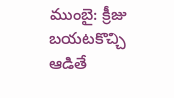ముంబై: క్రీజు బయటకొచ్చి ఆడితే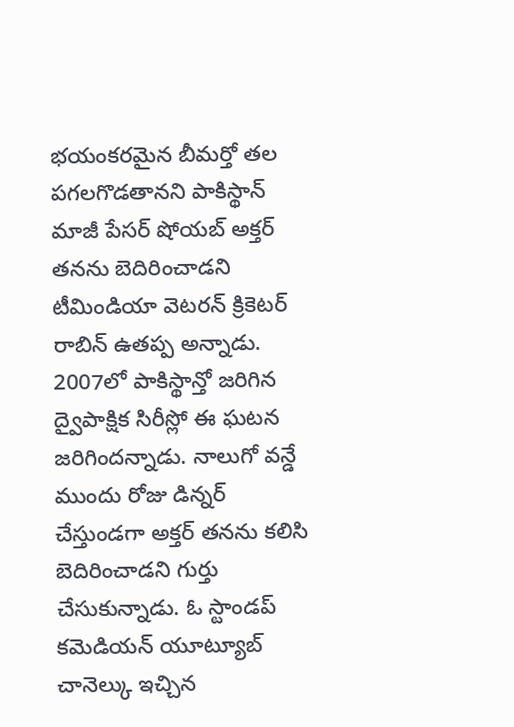భయంకరమైన బీమర్తో తల పగలగొడతానని పాకిస్థాన్ మాజీ పేసర్ షోయబ్ అక్తర్ తనను బెదిరించాడని టీమిండియా వెటరన్ క్రికెటర్ రాబిన్ ఉతప్ప అన్నాడు. 2007లో పాకిస్థాన్తో జరిగిన ద్వైపాక్షిక సిరీస్లో ఈ ఘటన జరిగిందన్నాడు. నాలుగో వన్డే ముందు రోజు డిన్నర్ చేస్తుండగా అక్తర్ తనను కలిసి బెదిరించాడని గుర్తు చేసుకున్నాడు. ఓ స్టాండప్ కమెడియన్ యూట్యూబ్ చానెల్కు ఇచ్చిన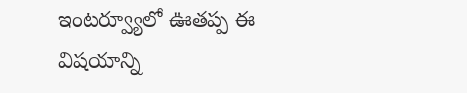ఇంటర్వ్యూలో ఊతప్ప ఈ విషయాన్ని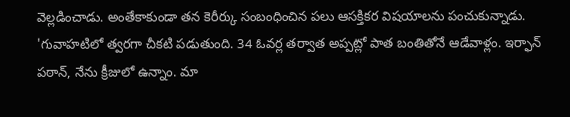వెల్లడించాడు. అంతేకాకుండా తన కెరీర్కు సంబంధించిన పలు ఆసక్తికర విషయాలను పంచుకున్నాడు.
'గువాహటిలో త్వరగా చీకటి పడుతుంది. 34 ఓవర్ల తర్వాత అప్పట్లో పాత బంతితోనే ఆడేవాళ్లం. ఇర్ఫాన్ పఠాన్, నేను క్రీజులో ఉన్నాం. మా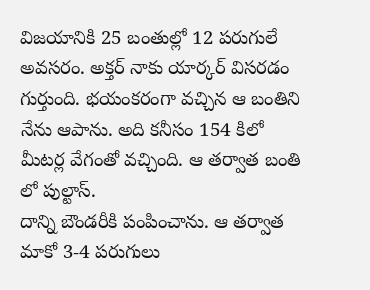విజయానికి 25 బంతుల్లో 12 పరుగులే అవసరం. అక్తర్ నాకు యార్కర్ విసరడం గుర్తుంది. భయంకరంగా వచ్చిన ఆ బంతిని నేను ఆపాను. అది కనీసం 154 కిలో మీటర్ల వేగంతో వచ్చింది. ఆ తర్వాత బంతి లో పుల్టాస్.
దాన్ని బౌండరీకి పంపించాను. ఆ తర్వాత మాకో 3-4 పరుగులు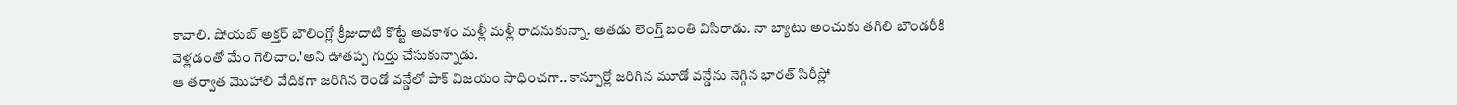కావాలి. షోయబ్ అక్తర్ బౌలింగ్లో క్రీజుదాటి కొట్టే అవకాశం మళ్లీ మళ్లీ రాదనుకున్నా. అతడు లెంగ్త్ బంతి విసిరాడు. నా బ్యాటు అంచుకు తగిలి బౌండరీకి వెళ్లడంతో మేం గెలిచాం.'అని ఊతప్ప గుర్తు చేసుకున్నాడు.
ఆ తర్వాత మొహాలి వేదికగా జరిగిన రెండో వన్డేలో పాక్ విజయం సాధించగా.. కాన్పూర్లో జరిగిన మూడో వన్డేను నెగ్గిన భారత్ సిరీస్లో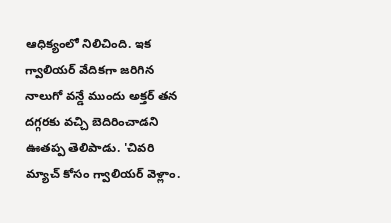ఆధిక్యంలో నిలిచింది. ఇక గ్వాలియర్ వేదికగా జరిగిన నాలుగో వన్డే ముందు అక్తర్ తన దగ్గరకు వచ్చి బెదిరించాడని ఊతప్ప తెలిపాడు. 'చివరి మ్యాచ్ కోసం గ్వాలియర్ వెళ్లాం.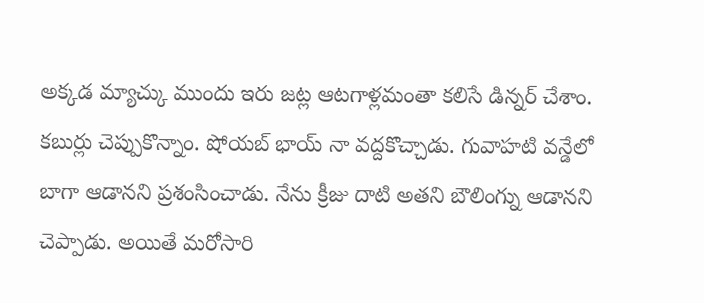అక్కడ మ్యాచ్కు ముందు ఇరు జట్ల ఆటగాళ్లమంతా కలిసే డిన్నర్ చేశాం.
కబుర్లు చెప్పుకొన్నాం. షోయబ్ భాయ్ నా వద్దకొచ్చాడు. గువాహటి వన్డేలో బాగా ఆడానని ప్రశంసించాడు. నేను క్రీజు దాటి అతని బౌలింగ్ను ఆడానని చెప్పాడు. అయితే మరోసారి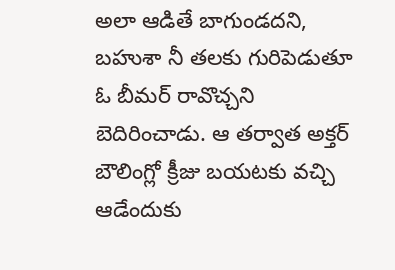అలా ఆడితే బాగుండదని, బహుశా నీ తలకు గురిపెడుతూ ఓ బీమర్ రావొచ్చని బెదిరించాడు. ఆ తర్వాత అక్తర్ బౌలింగ్లో క్రీజు బయటకు వచ్చి ఆడేందుకు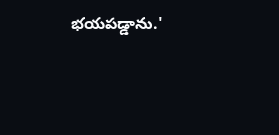భయపడ్డాను.'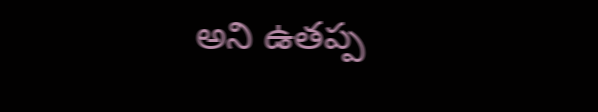అని ఉతప్ప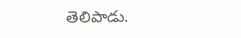తెలిపాడు.